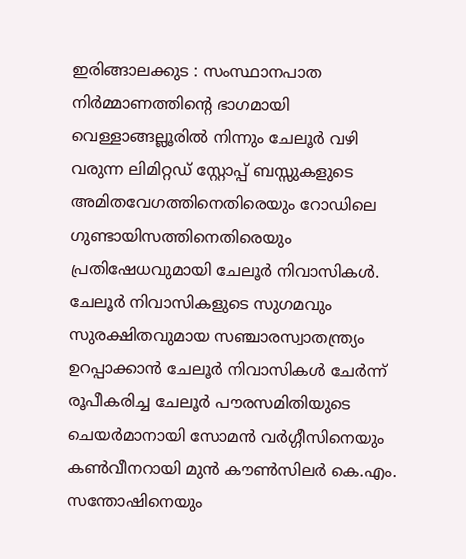ഇരിങ്ങാലക്കുട : സംസ്ഥാനപാത നിർമ്മാണത്തിന്റെ ഭാഗമായി വെള്ളാങ്ങല്ലൂരിൽ നിന്നും ചേലൂർ വഴി വരുന്ന ലിമിറ്റഡ് സ്റ്റോപ്പ് ബസ്സുകളുടെ അമിതവേഗത്തിനെതിരെയും റോഡിലെ ഗുണ്ടായിസത്തിനെതിരെയും പ്രതിഷേധവുമായി ചേലൂർ നിവാസികൾ.
ചേലൂർ നിവാസികളുടെ സുഗമവും സുരക്ഷിതവുമായ സഞ്ചാരസ്വാതന്ത്ര്യം ഉറപ്പാക്കാൻ ചേലൂർ നിവാസികൾ ചേർന്ന് രൂപീകരിച്ച ചേലൂർ പൗരസമിതിയുടെ ചെയർമാനായി സോമൻ വർഗ്ഗീസിനെയും കൺവീനറായി മുൻ കൗൺസിലർ കെ.എം. സന്തോഷിനെയും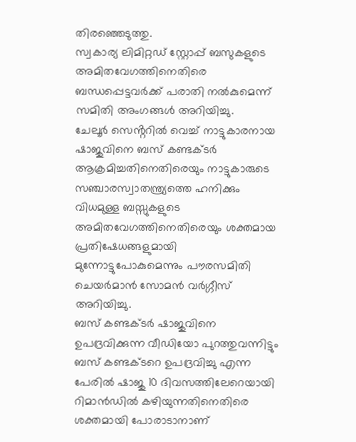തിരഞ്ഞെടുത്തു.
സ്വകാര്യ ലിമിറ്റഡ് സ്റ്റോപ്പ് ബസുകളുടെ അമിതവേഗത്തിനെതിരെ ബന്ധപ്പെട്ടവർക്ക് പരാതി നൽകുമെന്ന് സമിതി അംഗങ്ങൾ അറിയിച്ചു.
ചേലൂർ സെൻ്ററിൽ വെച്ച് നാട്ടുകാരനായ ഷാജുവിനെ ബസ് കണ്ടക്ടർ ആക്രമിച്ചതിനെതിരെയും നാട്ടുകാരുടെ സഞ്ചാരസ്വാതന്ത്ര്യത്തെ ഹനിക്കും വിധമുള്ള ബസ്സുകളുടെ അമിതവേഗത്തിനെതിരെയും ശക്തമായ പ്രതിഷേധങ്ങളുമായി മുന്നോട്ടുപോകുമെന്നും പൗരസമിതി ചെയർമാൻ സോമൻ വർഗ്ഗീസ് അറിയിച്ചു.
ബസ് കണ്ടക്ടർ ഷാജുവിനെ ഉപദ്രവിക്കുന്ന വീഡിയോ പുറത്തുവന്നിട്ടും ബസ് കണ്ടക്ടറെ ഉപദ്രവിച്ചു എന്ന പേരിൽ ഷാജു 10 ദിവസത്തിലേറെയായി റിമാൻഡിൽ കഴിയുന്നതിനെതിരെ ശക്തമായി പോരാടാനാണ്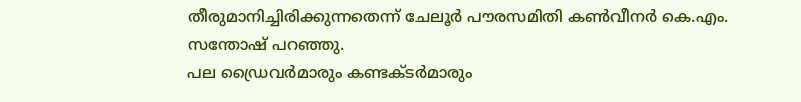തീരുമാനിച്ചിരിക്കുന്നതെന്ന് ചേലൂർ പൗരസമിതി കൺവീനർ കെ.എം. സന്തോഷ് പറഞ്ഞു.
പല ഡ്രൈവർമാരും കണ്ടക്ടർമാരും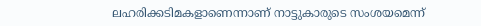ലഹരിക്കടിമകളാണെന്നാണ് നാട്ടുകാരുടെ സംശയമെന്ന്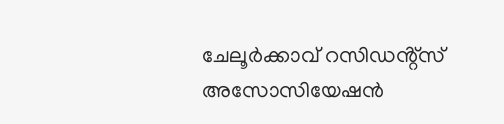ചേലൂർക്കാവ് റസിഡൻ്റ്സ് അസോസിയേഷൻ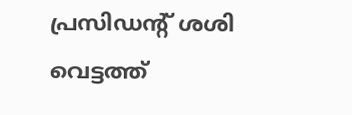പ്രസിഡൻ്റ് ശശി വെട്ടത്ത്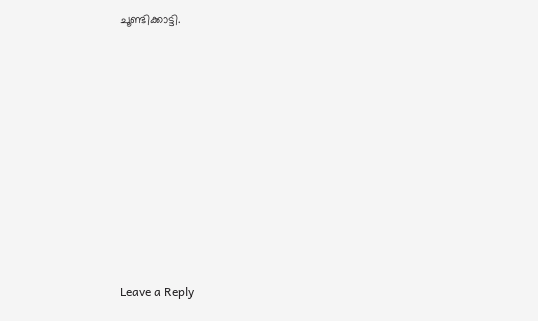ചൂണ്ടിക്കാട്ടി.












Leave a Reply